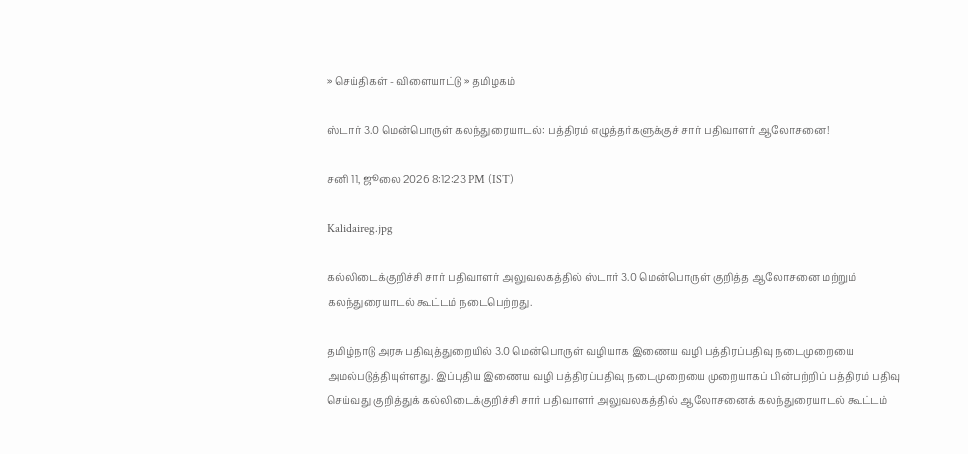» செய்திகள் - விளையாட்டு » தமிழகம்

ஸ்டார் 3.0 மென்பொருள் கலந்துரையாடல்: பத்திரம் எழுத்தர்களுக்குச் சார் பதிவாளர் ஆலோசனை!

சனி 11, ஜூலை 2026 8:12:23 PM (IST)

Kalidaireg.jpg

கல்லிடைக்குறிச்சி சார் பதிவாளர் அலுவலகத்தில் ஸ்டார் 3.0 மென்பொருள் குறித்த ஆலோசனை மற்றும் கலந்துரையாடல் கூட்டம் நடைபெற்றது.

தமிழ்நாடு அரசு பதிவுத்துறையில் 3.0 மென்பொருள் வழியாக இணைய வழி பத்திரப்பதிவு நடைமுறையை அமல்படுத்தியுள்ளது. இப்புதிய இணைய வழி பத்திரப்பதிவு நடைமுறையை முறையாகப் பின்பற்றிப் பத்திரம் பதிவு செய்வது குறித்துக் கல்லிடைக்குறிச்சி சார் பதிவாளர் அலுவலகத்தில் ஆலோசனைக் கலந்துரையாடல் கூட்டம்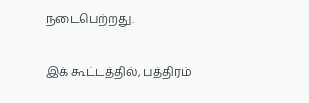நடைபெற்றது.

இக் கூட்டத்தில், பத்திரம்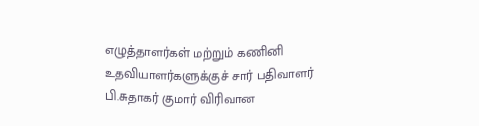எழுத்தாளர்கள் மற்றும் கணினி உதவியாளர்களுக்குச் சார் பதிவாளர் பி.சுதாகர் குமார் விரிவான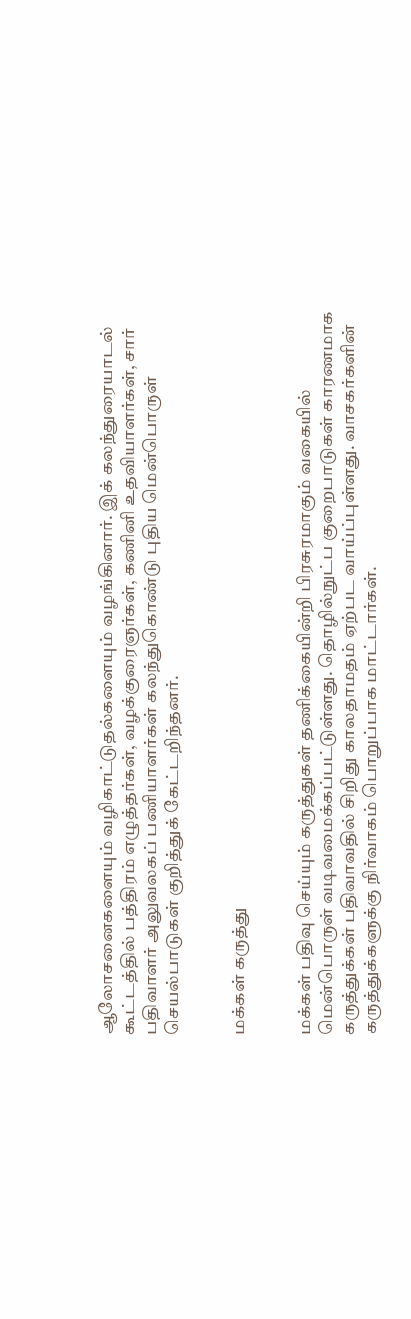ஆலோசனைகளையும் வழிகாட்டுதல்களையும் வழங்கினார். இக் கலந்துரையாடல் கூட்டத்தில் பத்திரம் எழுத்தர்கள், வழக்குரைஞர்கள், கணினி உதவியாளர்கள், சார் பதிவாளர் அலுவலகப் பணியாளர்கள் கலந்துகொண்டு புதிய மென்பொருள் செயல்பாடுகள் குறித்துக் கேட்டறிந்தனர்.


மக்கள் கருத்து


மக்கள் பதிவு செய்யும் கருத்துகள் தணிக்கையின்றி பிரசுரமாகும் வகையில் மென்பொருள் வடிவமைக்கப்பட்டுள்ளது. தொழில்நுட்ப குறைபாடுகள் காரணமாக கருத்துக்கள் பதிவாவதில் சிறிது காலதாமதம் ஏற்பட வாய்ப்புள்ளது. வாசகர்களின் கருத்துக்களுக்கு நிர்வாகம் பொறுப்பாக மாட்டார்கள்.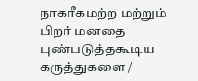நாகரீகமற்ற மற்றும் பிறர் மனதை புண்படுத்தகூடிய கருத்துகளை /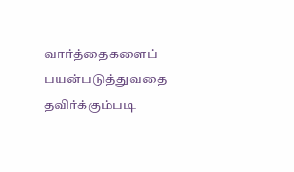வார்த்தைகளைப் பயன்படுத்துவதை தவிர்க்கும்படி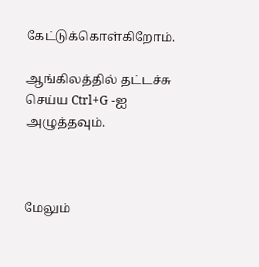கேட்டுக்கொள்கிறோம்.

ஆங்கிலத்தில் தட்டச்சு செய்ய Ctrl+G -ஐ அழுத்தவும்.



மேலும்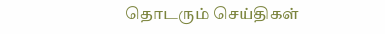தொடரும் செய்திகள்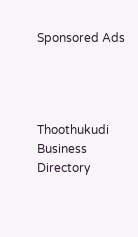Sponsored Ads




Thoothukudi Business Directory